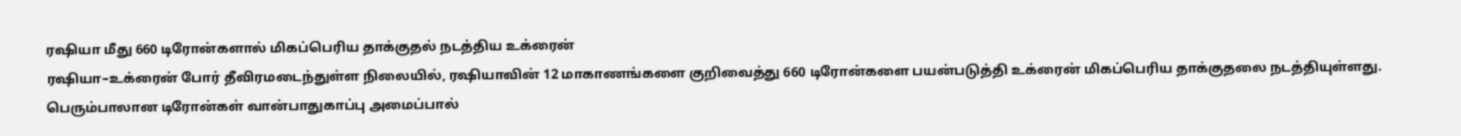ரஷியா மீது 660 டிரோன்களால் மிகப்பெரிய தாக்குதல் நடத்திய உக்ரைன்
ரஷியா–உக்ரைன் போர் தீவிரமடைந்துள்ள நிலையில், ரஷியாவின் 12 மாகாணங்களை குறிவைத்து 660 டிரோன்களை பயன்படுத்தி உக்ரைன் மிகப்பெரிய தாக்குதலை நடத்தியுள்ளது. பெரும்பாலான டிரோன்கள் வான்பாதுகாப்பு அமைப்பால்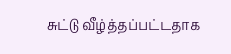சுட்டு வீழ்த்தப்பட்டதாக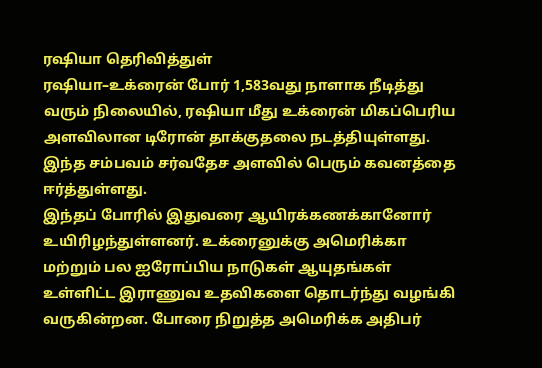ரஷியா தெரிவித்துள்
ரஷியா–உக்ரைன் போர் 1,583வது நாளாக நீடித்து வரும் நிலையில், ரஷியா மீது உக்ரைன் மிகப்பெரிய அளவிலான டிரோன் தாக்குதலை நடத்தியுள்ளது. இந்த சம்பவம் சர்வதேச அளவில் பெரும் கவனத்தை ஈர்த்துள்ளது.
இந்தப் போரில் இதுவரை ஆயிரக்கணக்கானோர் உயிரிழந்துள்ளனர். உக்ரைனுக்கு அமெரிக்கா மற்றும் பல ஐரோப்பிய நாடுகள் ஆயுதங்கள் உள்ளிட்ட இராணுவ உதவிகளை தொடர்ந்து வழங்கி வருகின்றன. போரை நிறுத்த அமெரிக்க அதிபர்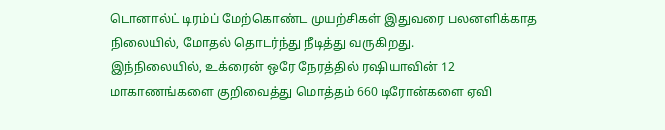டொனால்ட் டிரம்ப் மேற்கொண்ட முயற்சிகள் இதுவரை பலனளிக்காத நிலையில், மோதல் தொடர்ந்து நீடித்து வருகிறது.
இந்நிலையில், உக்ரைன் ஒரே நேரத்தில் ரஷியாவின் 12 மாகாணங்களை குறிவைத்து மொத்தம் 660 டிரோன்களை ஏவி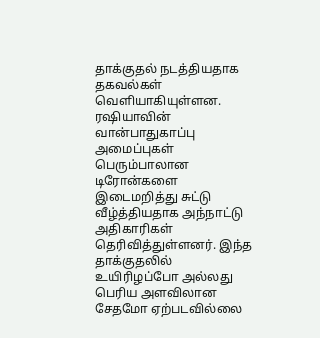தாக்குதல் நடத்தியதாக தகவல்கள் வெளியாகியுள்ளன.
ரஷியாவின் வான்பாதுகாப்பு அமைப்புகள் பெரும்பாலான டிரோன்களை இடைமறித்து சுட்டு வீழ்த்தியதாக அந்நாட்டு அதிகாரிகள் தெரிவித்துள்ளனர். இந்த தாக்குதலில் உயிரிழப்போ அல்லது பெரிய அளவிலான சேதமோ ஏற்படவில்லை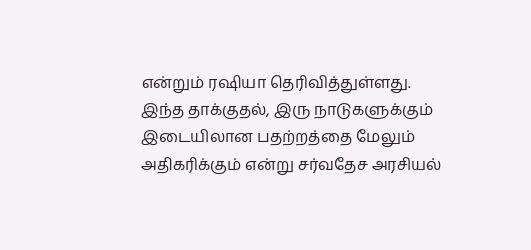என்றும் ரஷியா தெரிவித்துள்ளது.
இந்த தாக்குதல், இரு நாடுகளுக்கும் இடையிலான பதற்றத்தை மேலும் அதிகரிக்கும் என்று சர்வதேச அரசியல்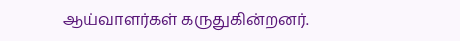ஆய்வாளர்கள் கருதுகின்றனர்.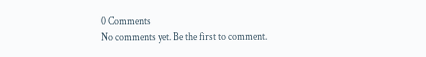0 Comments
No comments yet. Be the first to comment.